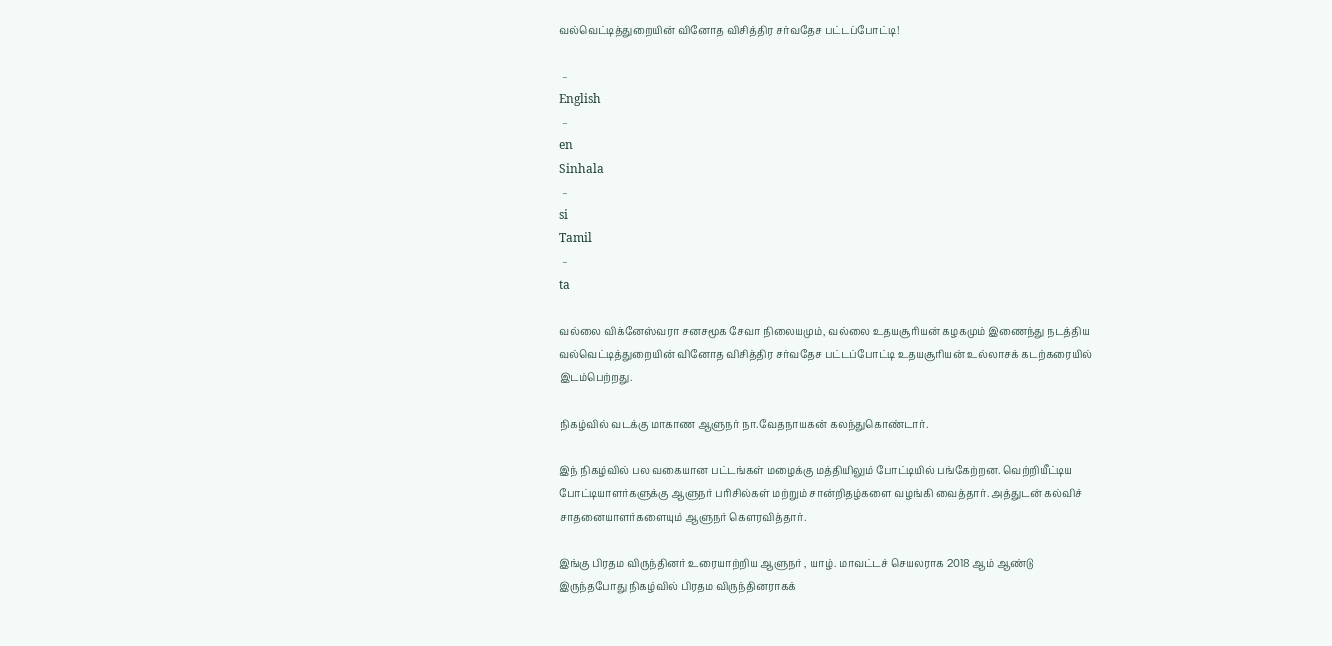வல்வெட்டித்துறையின் வினோத விசித்திர சர்வதேச பட்டப்போட்டி!

 –
English
 –
en
Sinhala
 –
si
Tamil
 –
ta

வல்லை விக்னேஸ்வரா சனசமூக சேவா நிலையமும், வல்லை உதயசூரியன் கழகமும் இணைந்து நடத்திய வல்வெட்டித்துறையின் வினோத விசித்திர சர்வதேச பட்டப்போட்டி உதயசூரியன் உல்லாசக் கடற்கரையில் இடம்பெற்றது.

நிகழ்வில் வடக்கு மாகாண ஆளுநர் நா.வேதநாயகன் கலந்துகொண்டார்.

இந் நிகழ்வில் பல வகையான பட்டங்கள் மழைக்கு மத்தியிலும் போட்டியில் பங்கேற்றன. வெற்றியீட்டிய போட்டியாளர்களுக்கு ஆளுநர் பரிசில்கள் மற்றும் சான்றிதழ்களை வழங்கி வைத்தார். அத்துடன் கல்விச் சாதனையாளர்களையும் ஆளுநர் கௌரவித்தார்.

இங்கு பிரதம விருந்தினர் உரையாற்றிய ஆளுநர் , யாழ். மாவட்டச் செயலராக 2018 ஆம் ஆண்டு இருந்தபோது நிகழ்வில் பிரதம விருந்தினராகக்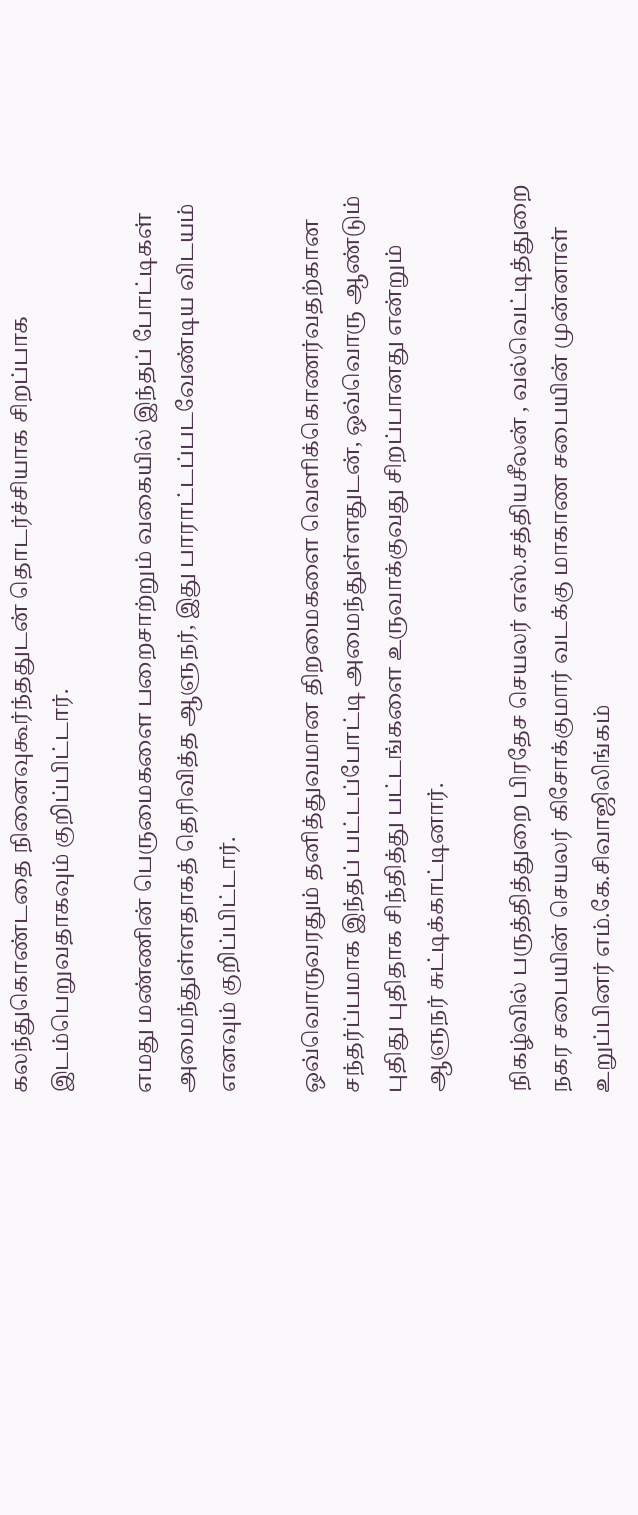கலந்துகொண்டதை நினைவுகூர்ந்ததுடன் தொடர்ச்சியாக சிறப்பாக இடம்பெறுவதாகவும் குறிப்பிட்டார்.

எமது மண்ணின் பெருமைகளை பறைசாற்றும் வகையில் இந்தப் போட்டிகள் அமைந்துள்ளதாகத் தெரிவித்த ஆளுநர், இது பாராட்டப்படவேண்டிய விடயம் எனவும் குறிப்பிட்டார்.

ஒவ்வொருவரதும் தனித்துவமான திறமைகளை வெளிக்கொணர்வதற்கான சந்தர்ப்பமாக இந்தப் பட்டப்போட்டி அமைந்துள்ளதுடன், ஒவ்வொரு ஆண்டும் புதிது புதிதாக சிந்தித்து பட்டங்களை உருவாக்குவது சிறப்பானது என்றும் ஆளுநர் சுட்டிக்காட்டினார்.

நிகழ்வில் பருத்தித்துறை பிரதேச செயலர் எஸ்.சத்தியசீலன் , வல்வெட்டித்துறை நகர சபையின் செயலர் கிசோக்குமார் வடக்கு மாகாண சபையின் முன்னாள் உறுப்பினர் எம்.கே.சிவாஜிலிங்கம்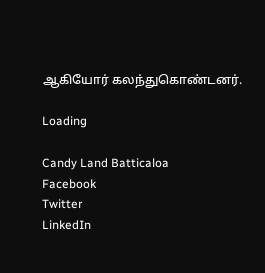ஆகியோர் கலந்துகொண்டனர்.

Loading

Candy Land Batticaloa
Facebook
Twitter
LinkedIn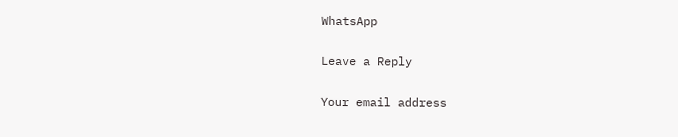WhatsApp

Leave a Reply

Your email address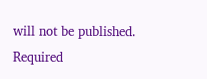will not be published. Required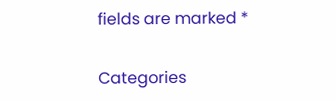fields are marked *

Categories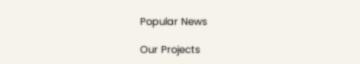Popular News

Our Projects